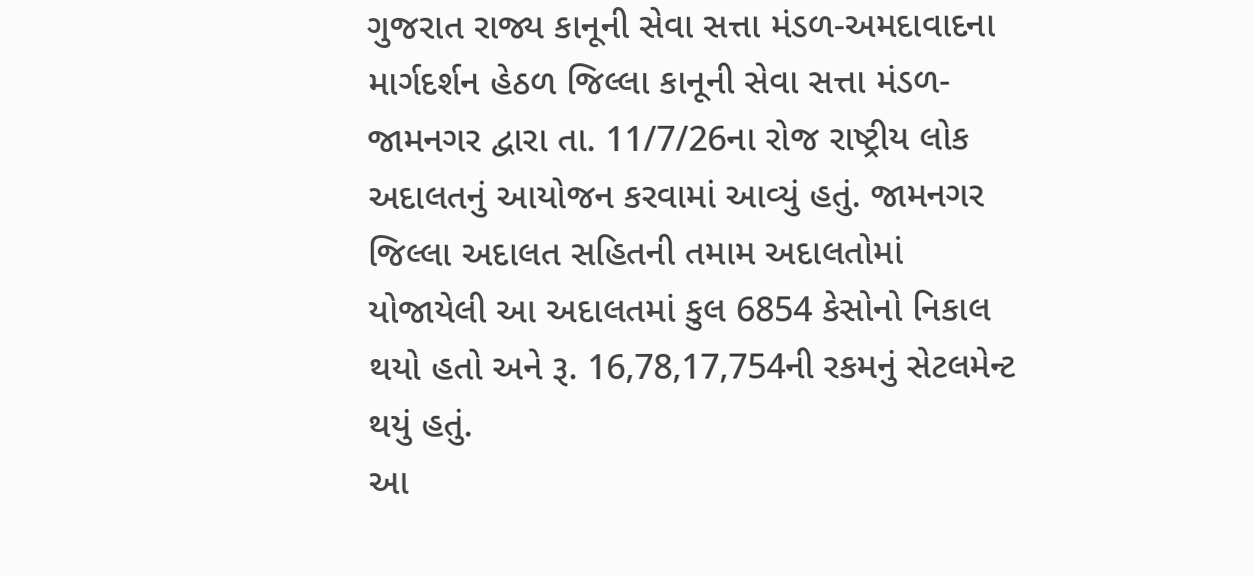ગુજરાત રાજ્ય કાનૂની સેવા સત્તા મંડળ-અમદાવાદના માર્ગદર્શન હેઠળ જિલ્લા કાનૂની સેવા સત્તા મંડળ-જામનગર દ્વારા તા. 11/7/26ના રોજ રાષ્ટ્રીય લોક અદાલતનું આયોજન કરવામાં આવ્યું હતું. જામનગર જિલ્લા અદાલત સહિતની તમામ અદાલતોમાં યોજાયેલી આ અદાલતમાં કુલ 6854 કેસોનો નિકાલ થયો હતો અને રૂ. 16,78,17,754ની રકમનું સેટલમેન્ટ થયું હતું.
આ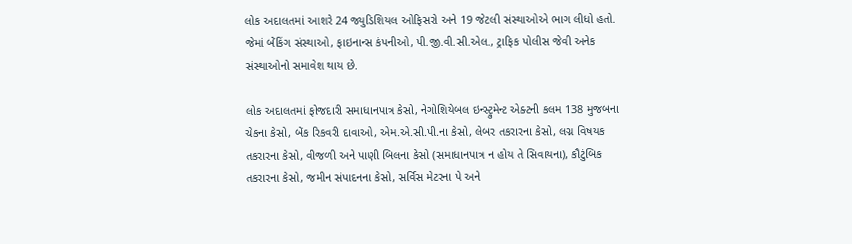લોક અદાલતમાં આશરે 24 જ્યુડિશિયલ ઓફિસરો અને 19 જેટલી સંસ્થાઓએ ભાગ લીધો હતો. જેમાં બેંકિંગ સંસ્થાઓ, ફાઇનાન્સ કંપનીઓ, પી.જી.વી.સી.એલ., ટ્રાફિક પોલીસ જેવી અનેક સંસ્થાઓનો સમાવેશ થાય છે.

લોક અદાલતમાં ફોજદારી સમાધાનપાત્ર કેસો, નેગોશિયેબલ ઇન્સ્ટ્રુમેન્ટ એક્ટની કલમ 138 મુજબના ચેકના કેસો, બેંક રિકવરી દાવાઓ, એમ.એ.સી.પી.ના કેસો, લેબર તકરારના કેસો, લગ્ન વિષયક તકરારના કેસો, વીજળી અને પાણી બિલના કેસો (સમાધાનપાત્ર ન હોય તે સિવાયના), કૌટુંબિક તકરારના કેસો, જમીન સંપાદનના કેસો, સર્વિસ મેટરના પે અને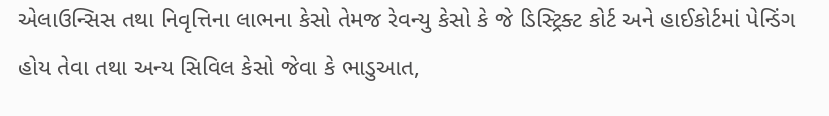એલાઉન્સિસ તથા નિવૃત્તિના લાભના કેસો તેમજ રેવન્યુ કેસો કે જે ડિસ્ટ્રિક્ટ કોર્ટ અને હાઈકોર્ટમાં પેન્ડિંગ હોય તેવા તથા અન્ય સિવિલ કેસો જેવા કે ભાડુઆત,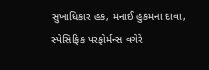સુખાધિકાર હક, મનાઈ હુકમના દાવા, સ્પેસિફિક પરફોર્મન્સ વગેરે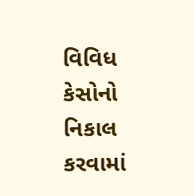વિવિધ કેસોનો નિકાલ કરવામાં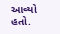આવ્યો હતો.